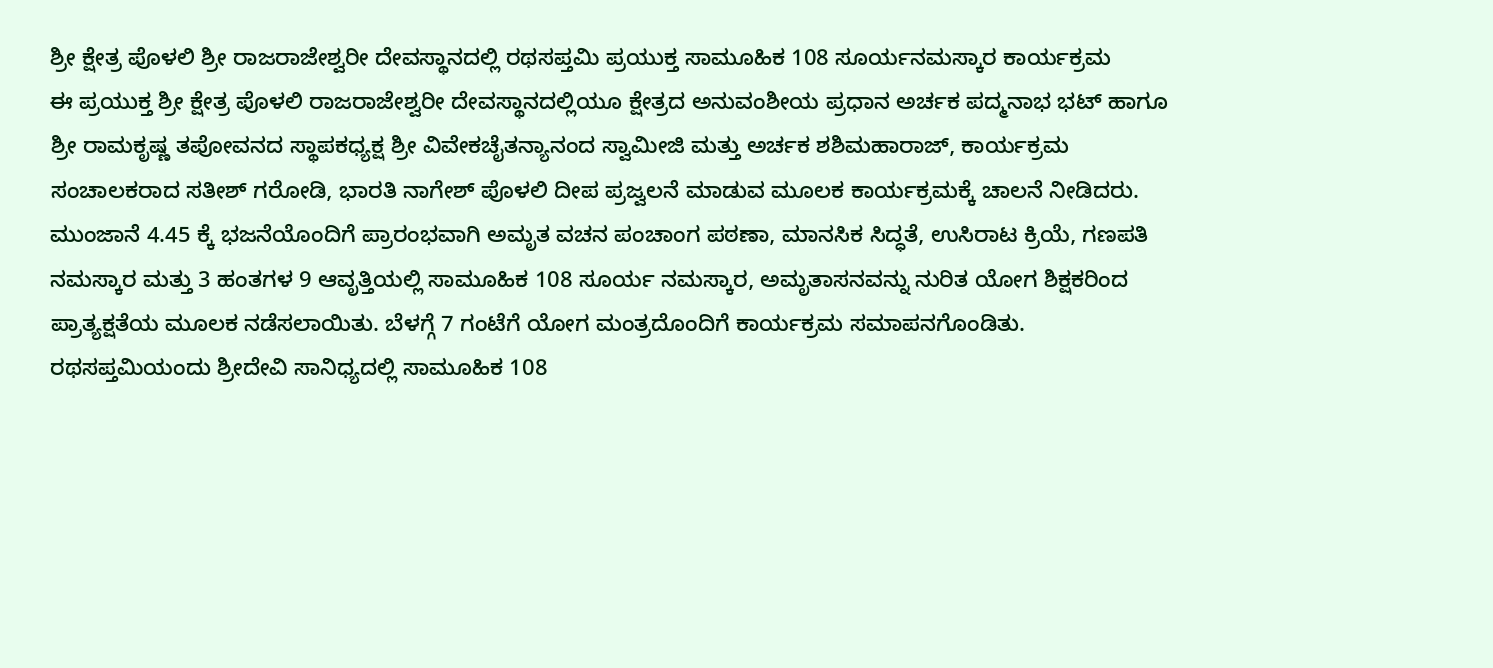ಶ್ರೀ ಕ್ಷೇತ್ರ ಪೊಳಲಿ ಶ್ರೀ ರಾಜರಾಜೇಶ್ವರೀ ದೇವಸ್ಥಾನದಲ್ಲಿ ರಥಸಪ್ತಮಿ ಪ್ರಯುಕ್ತ ಸಾಮೂಹಿಕ 108 ಸೂರ್ಯನಮಸ್ಕಾರ ಕಾರ್ಯಕ್ರಮ
ಈ ಪ್ರಯುಕ್ತ ಶ್ರೀ ಕ್ಷೇತ್ರ ಪೊಳಲಿ ರಾಜರಾಜೇಶ್ವರೀ ದೇವಸ್ಥಾನದಲ್ಲಿಯೂ ಕ್ಷೇತ್ರದ ಅನುವಂಶೀಯ ಪ್ರಧಾನ ಅರ್ಚಕ ಪದ್ಮನಾಭ ಭಟ್ ಹಾಗೂ ಶ್ರೀ ರಾಮಕೃಷ್ಣ ತಪೋವನದ ಸ್ಥಾಪಕಧ್ಯಕ್ಷ ಶ್ರೀ ವಿವೇಕಚೈತನ್ಯಾನಂದ ಸ್ವಾಮೀಜಿ ಮತ್ತು ಅರ್ಚಕ ಶಶಿಮಹಾರಾಜ್, ಕಾರ್ಯಕ್ರಮ ಸಂಚಾಲಕರಾದ ಸತೀಶ್ ಗರೋಡಿ, ಭಾರತಿ ನಾಗೇಶ್ ಪೊಳಲಿ ದೀಪ ಪ್ರಜ್ವಲನೆ ಮಾಡುವ ಮೂಲಕ ಕಾರ್ಯಕ್ರಮಕ್ಕೆ ಚಾಲನೆ ನೀಡಿದರು.
ಮುಂಜಾನೆ 4.45 ಕ್ಕೆ ಭಜನೆಯೊಂದಿಗೆ ಪ್ರಾರಂಭವಾಗಿ ಅಮೃತ ವಚನ ಪಂಚಾಂಗ ಪಠಣಾ, ಮಾನಸಿಕ ಸಿದ್ಧತೆ, ಉಸಿರಾಟ ಕ್ರಿಯೆ, ಗಣಪತಿ ನಮಸ್ಕಾರ ಮತ್ತು 3 ಹಂತಗಳ 9 ಆವೃತ್ತಿಯಲ್ಲಿ ಸಾಮೂಹಿಕ 108 ಸೂರ್ಯ ನಮಸ್ಕಾರ, ಅಮೃತಾಸನವನ್ನು ನುರಿತ ಯೋಗ ಶಿಕ್ಷಕರಿಂದ ಪ್ರಾತ್ಯಕ್ಷತೆಯ ಮೂಲಕ ನಡೆಸಲಾಯಿತು. ಬೆಳಗ್ಗೆ 7 ಗಂಟೆಗೆ ಯೋಗ ಮಂತ್ರದೊಂದಿಗೆ ಕಾರ್ಯಕ್ರಮ ಸಮಾಪನಗೊಂಡಿತು.
ರಥಸಪ್ತಮಿಯಂದು ಶ್ರೀದೇವಿ ಸಾನಿಧ್ಯದಲ್ಲಿ ಸಾಮೂಹಿಕ 108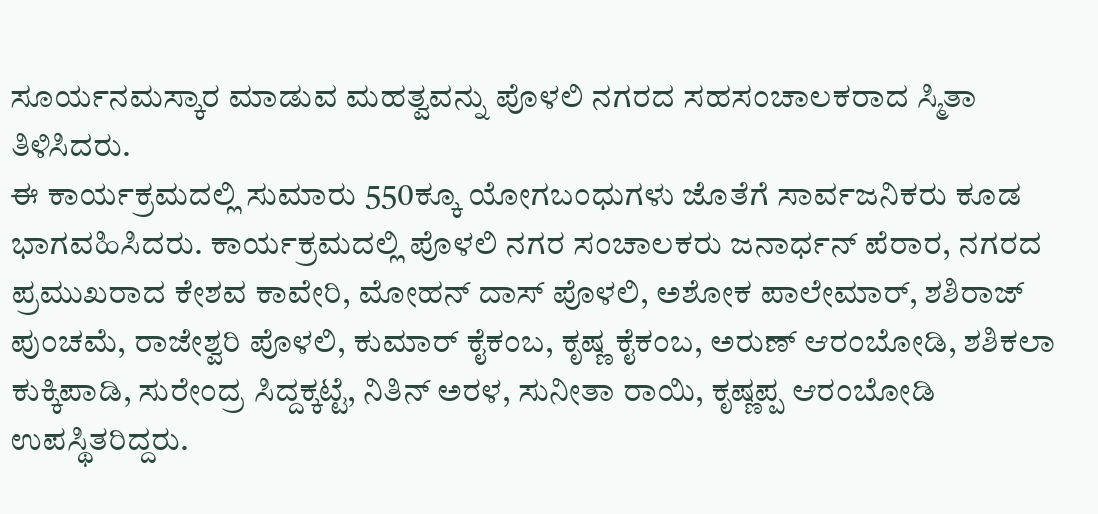ಸೂರ್ಯನಮಸ್ಕಾರ ಮಾಡುವ ಮಹತ್ವವನ್ನು ಪೊಳಲಿ ನಗರದ ಸಹಸಂಚಾಲಕರಾದ ಸ್ಮಿತಾ ತಿಳಿಸಿದರು.
ಈ ಕಾರ್ಯಕ್ರಮದಲ್ಲಿ ಸುಮಾರು 550ಕ್ಕೂ ಯೋಗಬಂಧುಗಳು ಜೊತೆಗೆ ಸಾರ್ವಜನಿಕರು ಕೂಡ ಭಾಗವಹಿಸಿದರು. ಕಾರ್ಯಕ್ರಮದಲ್ಲಿ ಪೊಳಲಿ ನಗರ ಸಂಚಾಲಕರು ಜನಾರ್ಧನ್ ಪೆರಾರ, ನಗರದ ಪ್ರಮುಖರಾದ ಕೇಶವ ಕಾವೇರಿ, ಮೋಹನ್ ದಾಸ್ ಪೊಳಲಿ, ಅಶೋಕ ಪಾಲೇಮಾರ್, ಶಶಿರಾಜ್ ಪುಂಚಮೆ, ರಾಜೇಶ್ವರಿ ಪೊಳಲಿ, ಕುಮಾರ್ ಕೈಕಂಬ, ಕೃಷ್ಣ ಕೈಕಂಬ, ಅರುಣ್ ಆರಂಬೋಡಿ, ಶಶಿಕಲಾ ಕುಕ್ಕಿಪಾಡಿ, ಸುರೇಂದ್ರ ಸಿದ್ದಕ್ಕಟ್ಟೆ, ನಿತಿನ್ ಅರಳ, ಸುನೀತಾ ರಾಯಿ, ಕೃಷ್ಣಪ್ಪ ಆರಂಬೋಡಿ ಉಪಸ್ಥಿತರಿದ್ದರು.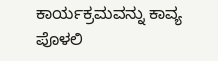ಕಾರ್ಯಕ್ರಮವನ್ನು ಕಾವ್ಯ ಪೊಳಲಿ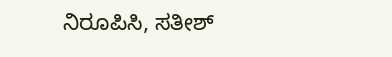ನಿರೂಪಿಸಿ, ಸತೀಶ್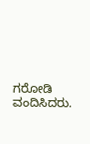ಗರೋಡಿ ವಂದಿಸಿದರು.